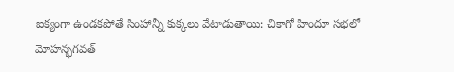ఐక్యంగా ఉండకపోతే సింహాన్నీ కుక్కలు వేటాడుతాయి: చికాగో హిందూ సభలో మోహన్భగవత్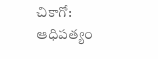చికాగో: ఆధిపత్యం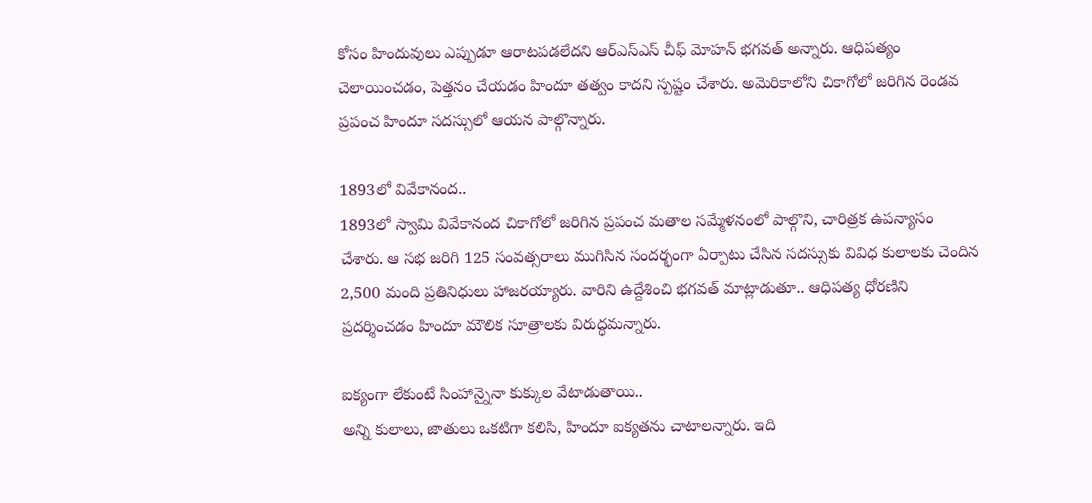కోసం హిందువులు ఎప్పుడూ ఆరాటపడలేదని ఆర్ఎస్ఎస్ చీఫ్ మోహన్ భగవత్ అన్నారు. ఆధిపత్యం చెలాయించడం, పెత్తనం చేయడం హిందూ తత్వం కాదని స్పష్టం చేశారు. అమెరికాలోని చికాగోలో జరిగిన రెండవ ప్రపంచ హిందూ సదస్సులో ఆయన పాల్గొన్నారు.

1893లో వివేకానంద..
1893లో స్వామి వివేకానంద చికాగోలో జరిగిన ప్రపంచ మతాల సమ్మేళనంలో పాల్గొని, చారిత్రక ఉపన్యాసం చేశారు. ఆ సభ జరిగి 125 సంవత్సరాలు ముగిసిన సందర్భంగా ఏర్పాటు చేసిన సదస్సుకు వివిధ కులాలకు చెందిన 2,500 మంది ప్రతినిధులు హాజరయ్యారు. వారిని ఉద్దేశించి భగవత్ మాట్లాడుతూ.. ఆధిపత్య ధోరణిని ప్రదర్శించడం హిందూ మౌలిక సూత్రాలకు విరుద్ధమన్నారు.

ఐక్యంగా లేకుంటే సింహాన్నైనా కుక్కుల వేటాడుతాయి..
అన్ని కులాలు, జాతులు ఒకటిగా కలిసి, హిందూ ఐక్యతను చాటాలన్నారు. ఇది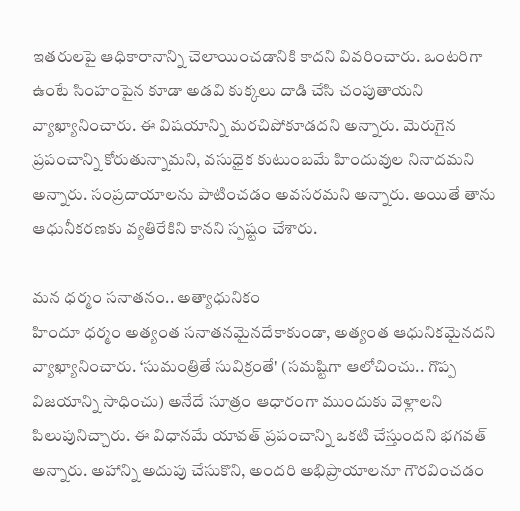ఇతరులపై ఆధికారానాన్ని చెలాయించడానికి కాదని వివరించారు. ఒంటరిగా ఉంటే సింహంపైన కూడా అడవి కుక్కలు దాడి చేసి చంపుతాయని వ్యాఖ్యానించారు. ఈ విషయాన్ని మరచిపోకూడదని అన్నారు. మెరుగైన ప్రపంచాన్ని కోరుతున్నామని, వసుధైక కుటుంబమే హిందువుల నినాదమని అన్నారు. సంప్రదాయాలను పాటించడం అవసరమని అన్నారు. అయితే తాను ఆధునీకరణకు వ్యతిరేకిని కానని స్పష్టం చేశారు.

మన ధర్మం సనాతనం.. అత్యాధునికం
హిందూ ధర్మం అత్యంత సనాతనమైనదేకాకుండా, అత్యంత ఆధునికమైనదని వ్యాఖ్యానించారు. ‘సుమంత్రితే సువిక్రంతే' (సమష్టిగా ఆలోచించు.. గొప్ప విజయాన్ని సాధించు) అనేదే సూత్రం ఆధారంగా ముందుకు వెళ్లాలని పిలుపునిచ్చారు. ఈ విధానమే యావత్ ప్రపంచాన్ని ఒకటి చేస్తుందని భగవత్ అన్నారు. అహాన్ని అదుపు చేసుకొని, అందరి అభిప్రాయాలనూ గౌరవించడం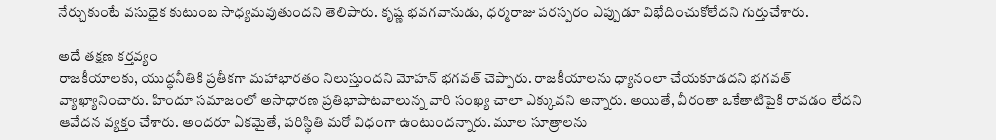నేర్చుకుంటే వసుధైక కుటుంబ సాధ్యమవుతుందని తెలిపారు. కృష్ణ భవగవానుడు, ధర్మరాజు పరస్పరం ఎప్పుడూ విభేదించుకోలేదని గుర్తుచేశారు.

అదే తక్షణ కర్తవ్యం
రాజకీయాలకు, యుద్ధనీతికి ప్రతీకగా మహాభారతం నిలుస్తుందని మోహన్ భగవత్ చెప్పారు. రాజకీయాలను ధ్యానంలా చేయకూడదని భగవత్ వ్యాఖ్యానించారు. హిందూ సమాజంలో అసాధారణ ప్రతిభాపాటవాలున్న వారి సంఖ్య చాలా ఎక్కువని అన్నారు. అయితే, వీరంతా ఒకేతాటిపైకి రావడం లేదని ఆవేదన వ్యక్తం చేశారు. అందరూ ఏకమైతే, పరిస్థితి మరో విధంగా ఉంటుందన్నారు. మూల సూత్రాలను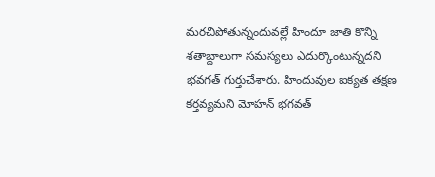మరచిపోతున్నందువల్లే హిందూ జాతి కొన్ని శతాబ్దాలుగా సమస్యలు ఎదుర్కొంటున్నదని భవగత్ గుర్తుచేశారు. హిందువుల ఐక్యత తక్షణ కర్తవ్యమని మోహన్ భగవత్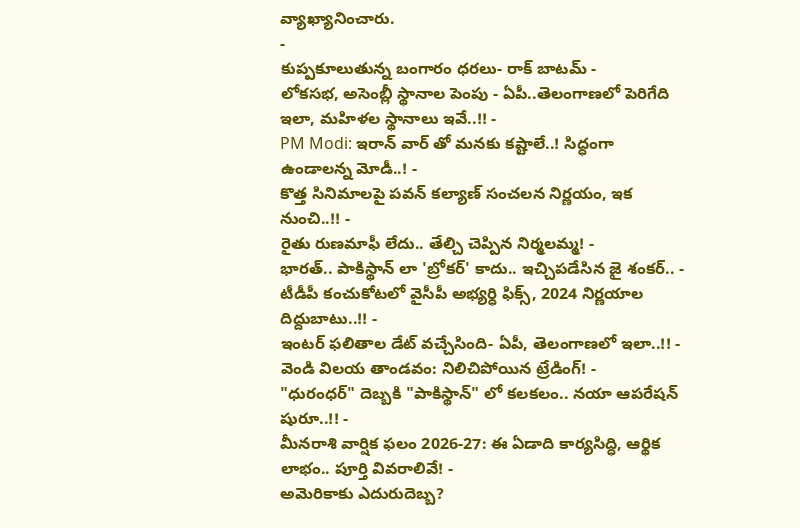వ్యాఖ్యానించారు.
-
కుప్పకూలుతున్న బంగారం ధరలు- రాక్ బాటమ్ -
లోకసభ, అసెంబ్లీ స్థానాల పెంపు - ఏపీ..తెలంగాణలో పెరిగేది ఇలా, మహిళల స్థానాలు ఇవే..!! -
PM Modi: ఇరాన్ వార్ తో మనకు కష్టాలే..! సిద్ధంగా ఉండాలన్న మోడీ..! -
కొత్త సినిమాలపై పవన్ కల్యాణ్ సంచలన నిర్ణయం, ఇక నుంచి..!! -
రైతు రుణమాఫీ లేదు.. తేల్చి చెప్పిన నిర్మలమ్మ! -
భారత్.. పాకిస్థాన్ లా 'బ్రోకర్' కాదు.. ఇచ్చిపడేసిన జై శంకర్.. -
టీడీపీ కంచుకోటలో వైసీపీ అభ్యర్ధి ఫిక్స్, 2024 నిర్ణయాల దిద్దుబాటు..!! -
ఇంటర్ ఫలితాల డేట్ వచ్చేసింది- ఏపీ, తెలంగాణలో ఇలా..!! -
వెండి విలయ తాండవం: నిలిచిపోయిన ట్రేడింగ్! -
"ధురంధర్" దెబ్బకి "పాకిస్థాన్" లో కలకలం.. నయా ఆపరేషన్ షురూ..!! -
మీనరాశి వార్షిక ఫలం 2026-27: ఈ ఏడాది కార్యసిద్ధి, ఆర్థిక లాభం.. పూర్తి వివరాలివే! -
అమెరికాకు ఎదురుదెబ్బ?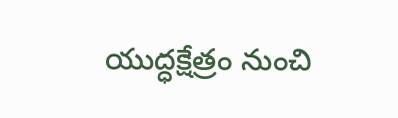యుద్ధక్షేత్రం నుంచి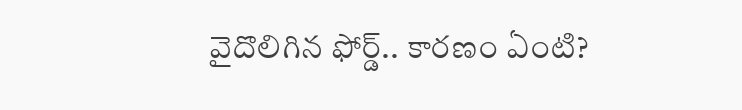వైదొలిగిన ఫోర్డ్.. కారణం ఏంటి?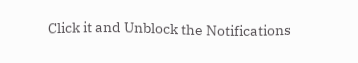Click it and Unblock the Notifications